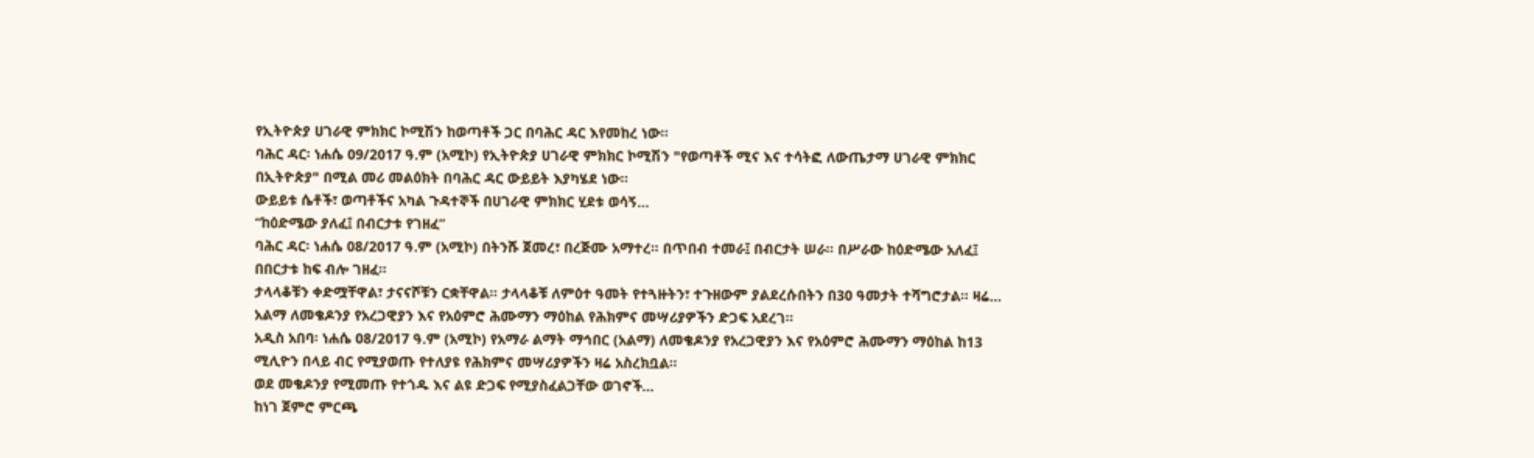የኢትዮጵያ ሀገራዊ ምክክር ኮሚሽን ከወጣቶች ጋር በባሕር ዳር እየመከረ ነው።
ባሕር ዳር፡ ነሐሴ 09/2017 ዓ.ም (አሚኮ) የኢትዮጵያ ሀገራዊ ምክክር ኮሚሽን "የወጣቶች ሚና እና ተሳትፎ ለውጤታማ ሀገራዊ ምክክር በኢትዮጵያ" በሚል መሪ መልዕክት በባሕር ዳር ውይይት እያካሄደ ነው።
ውይይቱ ሴቶች፣ ወጣቶችና አካል ጉዳተኞች በሀገራዊ ምክክር ሂደቱ ወሳኝ...
“ከዕድሜው ያለፈ፤ በብርታቱ የገዘፈ”
ባሕር ዳር፡ ነሐሴ 08/2017 ዓ.ም (አሚኮ) በትንሹ ጀመረ፣ በረጅሙ አማተረ። በጥበብ ተመራ፤ በብርታት ሠራ። በሥራው ከዕድሜው አለፈ፤ በበርታቱ ከፍ ብሎ ገዘፈ።
ታላላቆቹን ቀድሟቸዋል፣ ታናናሾቹን ርቋቸዋል። ታላላቆቹ ለምዕተ ዓመት የተጓዙትን፣ ተጉዘውም ያልደረሱበትን በ30 ዓመታት ተሻግሮታል። ዛሬ...
አልማ ለመቄዶንያ የአረጋዊያን እና የአዕምሮ ሕሙማን ማዕከል የሕክምና መሣሪያዎችን ድጋፍ አደረገ።
አዲስ አበባ፡ ነሐሴ 08/2017 ዓ.ም (አሚኮ) የአማራ ልማት ማኅበር (አልማ) ለመቄዶንያ የአረጋዊያን እና የአዕምሮ ሕሙማን ማዕከል ከ13 ሚሊዮን በላይ ብር የሚያወጡ የተለያዩ የሕክምና መሣሪያዎችን ዛሬ አስረክቧል።
ወደ መቄዶንያ የሚመጡ የተጎዱ እና ልዩ ድጋፍ የሚያስፈልጋቸው ወገኖች...
ከነገ ጀምሮ ምርጫ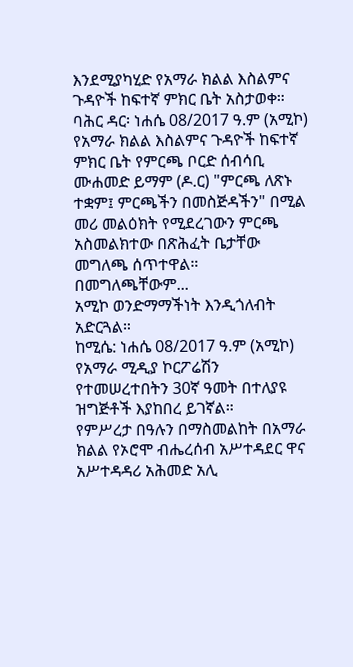እንደሚያካሂድ የአማራ ክልል እስልምና ጉዳዮች ከፍተኛ ምክር ቤት አስታወቀ።
ባሕር ዳር፡ ነሐሴ 08/2017 ዓ.ም (አሚኮ) የአማራ ክልል እስልምና ጉዳዮች ከፍተኛ ምክር ቤት የምርጫ ቦርድ ሰብሳቢ ሙሐመድ ይማም (ዶ.ር) "ምርጫ ለጽኑ ተቋም፤ ምርጫችን በመስጅዳችን" በሚል መሪ መልዕክት የሚደረገውን ምርጫ አስመልክተው በጽሕፈት ቤታቸው መግለጫ ሰጥተዋል።
በመግለጫቸውም...
አሚኮ ወንድማማችነት እንዲጎለብት አድርጓል።
ከሚሴ: ነሐሴ 08/2017 ዓ.ም (አሚኮ) የአማራ ሚዲያ ኮርፖሬሽን የተመሠረተበትን 30ኛ ዓመት በተለያዩ ዝግጅቶች እያከበረ ይገኛል።
የምሥረታ በዓሉን በማስመልከት በአማራ ክልል የኦሮሞ ብሔረሰብ አሥተዳደር ዋና አሥተዳዳሪ አሕመድ አሊ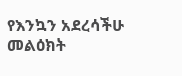የእንኳን አደረሳችሁ መልዕክት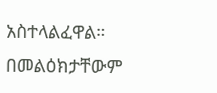አስተላልፈዋል። በመልዕክታቸውም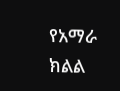የአማራ ክልል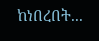ከነበረበት...